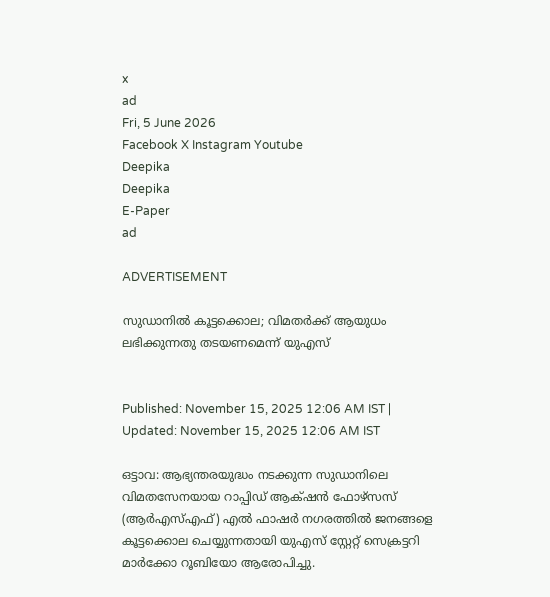x
ad
Fri, 5 June 2026
Facebook X Instagram Youtube
Deepika
Deepika
E-Paper
ad

ADVERTISEMENT

സുഡാനിൽ കൂട്ടക്കൊല; വിമതർക്ക് ആയുധം ലഭിക്കുന്നതു തടയണമെന്ന് യുഎസ്


Published: November 15, 2025 12:06 AM IST | Updated: November 15, 2025 12:06 AM IST

ഒട്ടാവ: ആഭ്യന്തരയുദ്ധം നടക്കുന്ന സുഡാനിലെ വിമതസേനയായ റാപ്പിഡ് ആക്‌ഷൻ ഫോഴ്സസ് (ആർഎസ്എഫ്) എൽ ഫാഷർ നഗരത്തിൽ ജനങ്ങളെ കൂട്ടക്കൊല ചെയ്യുന്നതായി യുഎസ് സ്റ്റേറ്റ് സെക്രട്ടറി മാർക്കോ റൂബിയോ ആരോപിച്ചു.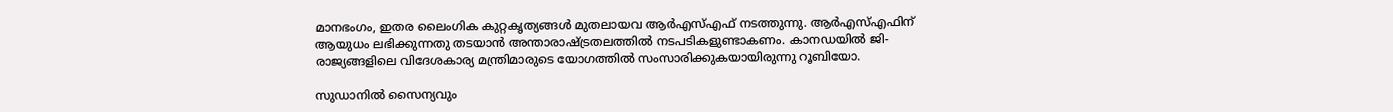മാനഭംഗം, ഇതര ലൈംഗിക കുറ്റകൃത്യങ്ങൾ മുതലായവ ആർഎസ്എഫ് നടത്തുന്നു. ആർഎസ്എഫിന് ആയുധം ലഭിക്കുന്നതു തടയാൻ അന്താരാഷ്‌ട്രതലത്തിൽ നടപടികളുണ്ടാകണം. കാനഡയിൽ ജി- രാജ്യങ്ങളിലെ വിദേശകാര്യ മന്ത്രിമാരുടെ യോഗത്തിൽ സംസാരിക്കുകയായിരുന്നു റൂബിയോ.

സുഡാനിൽ സൈന്യവും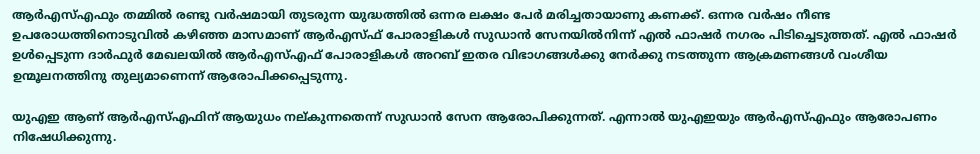ആർഎസ്എഫും തമ്മിൽ രണ്ടു വർഷമായി തുടരുന്ന യുദ്ധത്തിൽ ഒന്നര ലക്ഷം പേർ മരിച്ചതായാണു കണക്ക്. ഒന്നര വർഷം നീണ്ട ഉപരോധത്തിനൊടുവിൽ കഴിഞ്ഞ മാസമാണ് ആർഎസ്ഫ് പോരാളികൾ സുഡാൻ സേനയിൽനിന്ന് എൽ ഫാഷർ നഗരം പിടിച്ചെടുത്തത്. എൽ ഫാഷർ ഉൾപ്പെടുന്ന ദാർഫുർ മേഖലയിൽ ആർഎസ്എഫ് പോരാളികൾ അറബ് ഇതര വിഭാഗങ്ങൾക്കു നേർക്കു നടത്തുന്ന ആക്രമണങ്ങൾ വംശീയ ഉന്മൂലനത്തിനു തുല്യമാണെന്ന് ആരോപിക്കപ്പെടുന്നു.

യുഎഇ ആണ് ആർഎസ്എഫിന് ആയുധം നല്കുന്നതെന്ന് സുഡാൻ സേന ആരോപിക്കുന്നത്. എന്നാൽ യുഎഇയും ആർഎസ്എഫും ആരോപണം നിഷേധിക്കുന്നു.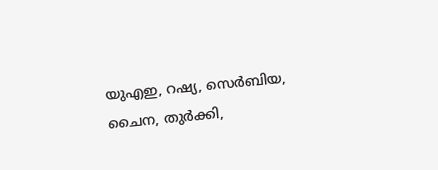യുഎഇ, റഷ്യ, സെർബിയ, ചൈന, തുർക്കി,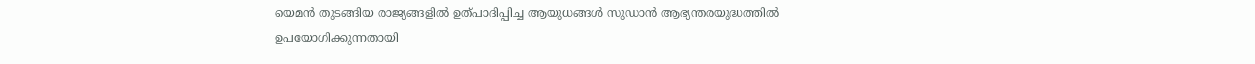യെമൻ തുടങ്ങിയ രാജ്യങ്ങളിൽ ഉത്പാദിപ്പിച്ച ആയുധങ്ങൾ സുഡാൻ ആഭ്യന്തരയുദ്ധത്തിൽ ഉപയോഗിക്കുന്നതായി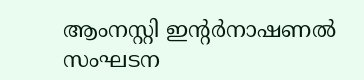ആംനസ്റ്റി ഇന്‍റർനാഷണൽ സംഘടന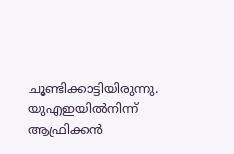ചൂണ്ടിക്കാട്ടിയിരുന്നു. യുഎഇയിൽനിന്ന് ആഫ്രിക്കൻ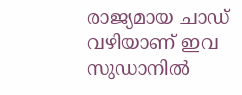രാജ്യമായ ചാഡ് വഴിയാണ് ഇവ സുഡാനിൽ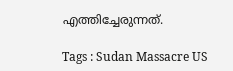എത്തിച്ചേരുന്നത്.

Tags : Sudan Massacre US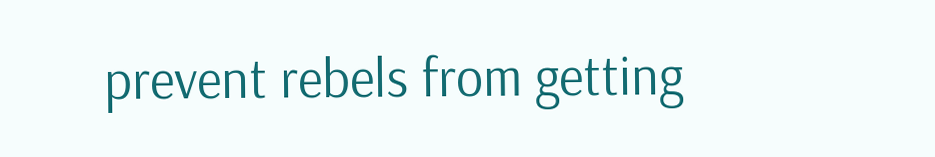prevent rebels from getting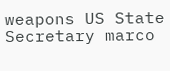weapons US State Secretary marco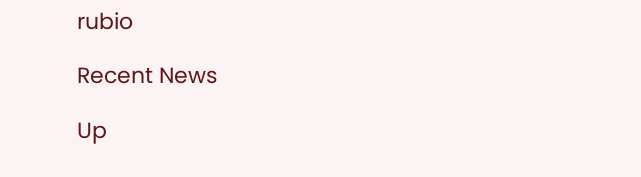rubio

Recent News

Up